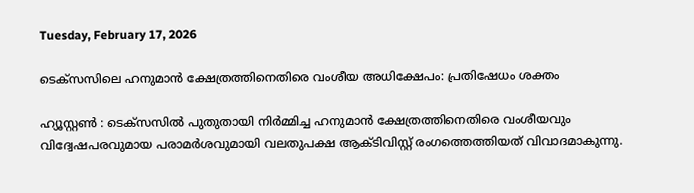Tuesday, February 17, 2026

ടെക്സസിലെ ഹനുമാൻ ക്ഷേത്രത്തിനെതിരെ വംശീയ അധിക്ഷേപം: പ്രതിഷേധം ശക്തം

ഹ്യൂസ്റ്റൺ : ടെക്സസിൽ പുതുതായി നിർമ്മിച്ച ഹനുമാൻ ക്ഷേത്രത്തിനെതിരെ വംശീയവും വിദ്വേഷപരവുമായ പരാമർശവുമായി വലതുപക്ഷ ആക്ടിവിസ്റ്റ് രംഗത്തെത്തിയത് വിവാദമാകുന്നു.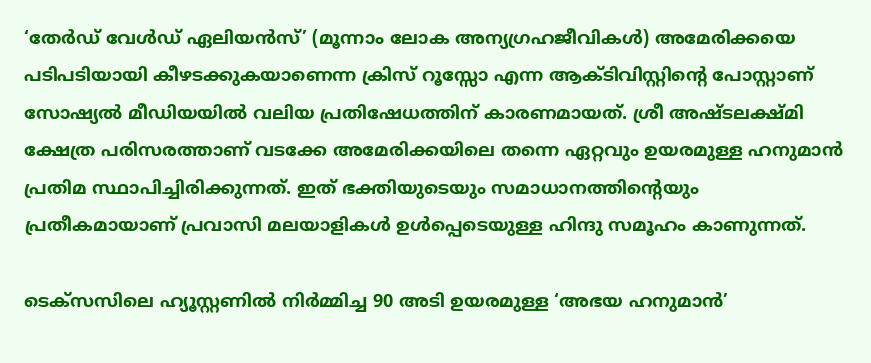‘തേർഡ് വേൾഡ് ഏലിയൻസ്’ (മൂന്നാം ലോക അന്യഗ്രഹജീവികൾ) അമേരിക്കയെ പടിപടിയായി കീഴടക്കുകയാണെന്ന ക്രിസ് റൂസ്സോ എന്ന ആക്ടിവിസ്റ്റിന്‍റെ പോസ്റ്റാണ് സോഷ്യൽ മീഡിയയിൽ വലിയ പ്രതിഷേധത്തിന് കാരണമായത്. ശ്രീ അഷ്ടലക്ഷ്മി ക്ഷേത്ര പരിസരത്താണ് വടക്കേ അമേരിക്കയിലെ തന്നെ ഏറ്റവും ഉയരമുള്ള ഹനുമാൻ പ്രതിമ സ്ഥാപിച്ചിരിക്കുന്നത്. ഇത് ഭക്തിയുടെയും സമാധാനത്തിന്റെയും പ്രതീകമായാണ് പ്രവാസി മലയാളികൾ ഉൾപ്പെടെയുള്ള ഹിന്ദു സമൂഹം കാണുന്നത്.

ടെക്സസിലെ ഹ്യൂസ്റ്റണിൽ നിർമ്മിച്ച 90 അടി ഉയരമുള്ള ‘അഭയ ഹനുമാൻ’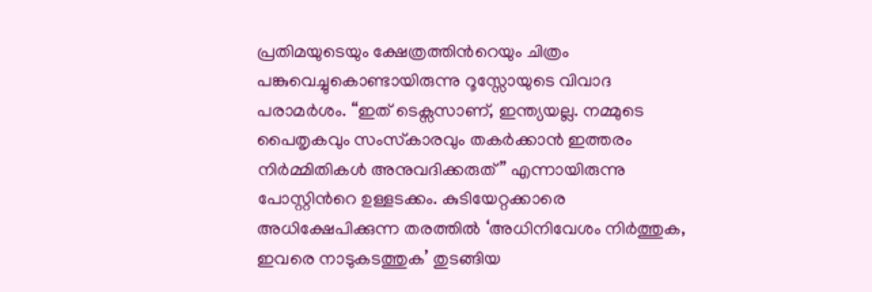പ്രതിമയുടെയും ക്ഷേത്രത്തിന്‍റെയും ചിത്രം പങ്കുവെച്ചുകൊണ്ടായിരുന്നു റൂസ്സോയുടെ വിവാദ പരാമർശം. “ഇത് ടെക്സസാണ്, ഇന്ത്യയല്ല. നമ്മുടെ പൈതൃകവും സംസ്‌കാരവും തകർക്കാൻ ഇത്തരം നിർമ്മിതികൾ അനുവദിക്കരുത്” എന്നായിരുന്നു പോസ്റ്റിന്‍റെ ഉള്ളടക്കം. കുടിയേറ്റക്കാരെ അധിക്ഷേപിക്കുന്ന തരത്തിൽ ‘അധിനിവേശം നിർത്തുക, ഇവരെ നാടുകടത്തുക’ തുടങ്ങിയ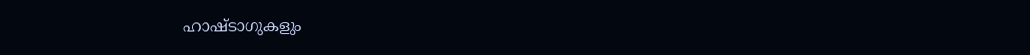ഹാഷ്‌ടാഗുകളും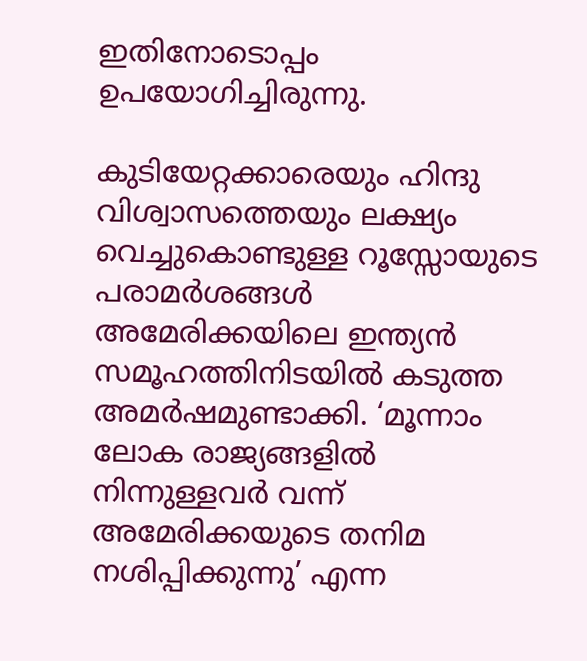ഇതിനോടൊപ്പം ഉപയോഗിച്ചിരുന്നു.

കുടിയേറ്റക്കാരെയും ഹിന്ദു വിശ്വാസത്തെയും ലക്ഷ്യം വെച്ചുകൊണ്ടുള്ള റൂസ്സോയുടെ പരാമർശങ്ങൾ അമേരിക്കയിലെ ഇന്ത്യൻ സമൂഹത്തിനിടയിൽ കടുത്ത അമർഷമുണ്ടാക്കി. ‘മൂന്നാം ലോക രാജ്യങ്ങളിൽ നിന്നുള്ളവർ വന്ന് അമേരിക്കയുടെ തനിമ നശിപ്പിക്കുന്നു’ എന്ന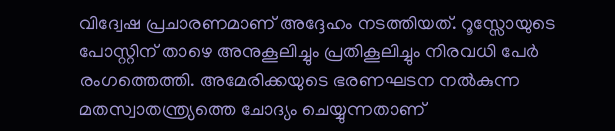വിദ്വേഷ പ്രചാരണമാണ് അദ്ദേഹം നടത്തിയത്. റൂസ്സോയുടെ പോസ്റ്റിന് താഴെ അനുകൂലിച്ചും പ്രതികൂലിച്ചും നിരവധി പേർ രംഗത്തെത്തി. അമേരിക്കയുടെ ഭരണഘടന നൽകുന്ന മതസ്വാതന്ത്ര്യത്തെ ചോദ്യം ചെയ്യുന്നതാണ്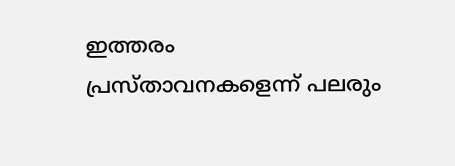ഇത്തരം പ്രസ്താവനകളെന്ന് പലരും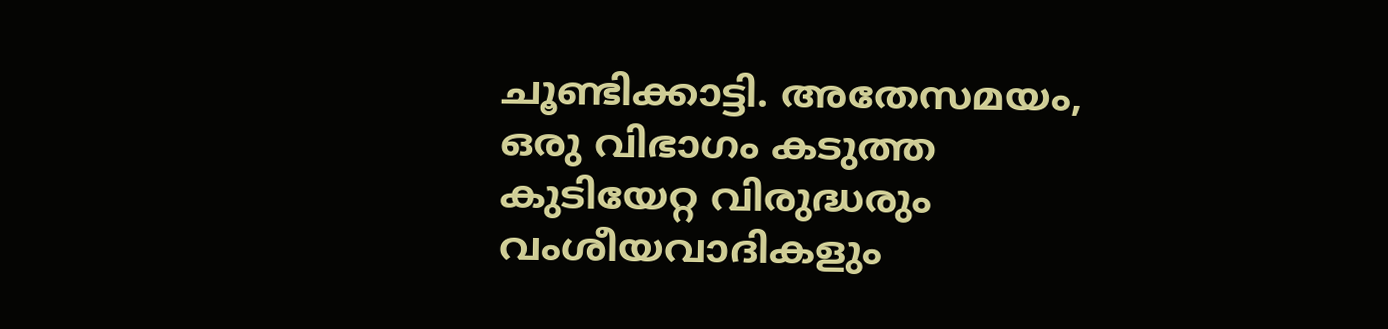ചൂണ്ടിക്കാട്ടി. അതേസമയം, ഒരു വിഭാഗം കടുത്ത കുടിയേറ്റ വിരുദ്ധരും വംശീയവാദികളും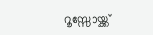റൂസ്സോയ്ക്ക്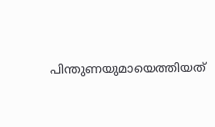പിന്തുണയുമായെത്തിയത്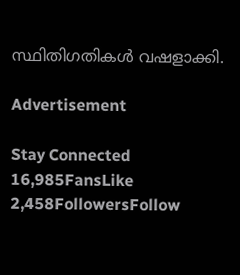സ്ഥിതിഗതികൾ വഷളാക്കി.

Advertisement

Stay Connected
16,985FansLike
2,458FollowersFollow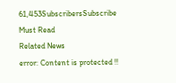61,453SubscribersSubscribe
Must Read
Related News
error: Content is protected !!